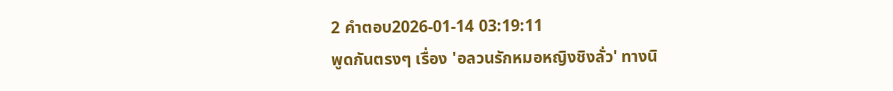2 คำตอบ2026-01-14 03:19:11
พูดกันตรงๆ เรื่อง 'อลวนรักหมอหญิงชิงลั่ว' ทางนิ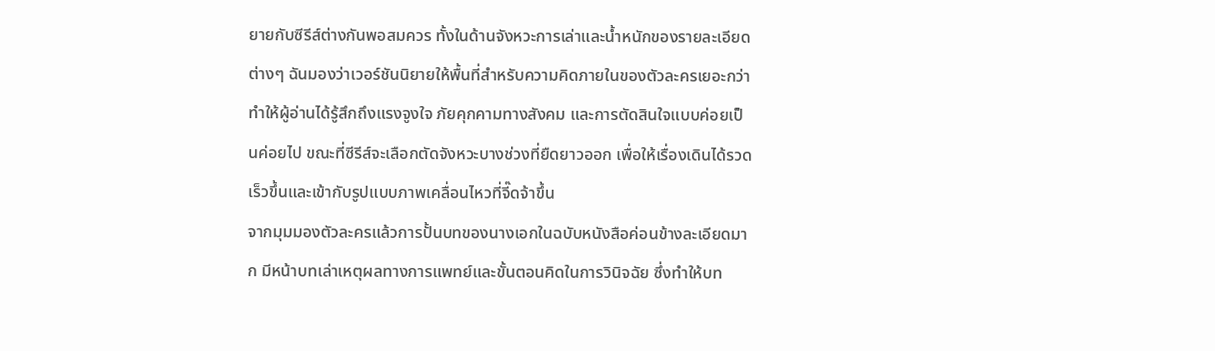ยายกับซีรีส์ต่างกันพอสมควร ทั้งในด้านจังหวะการเล่าและน้ำหนักของรายละเอียดต่างๆ ฉันมองว่าเวอร์ชันนิยายให้พื้นที่สำหรับความคิดภายในของตัวละครเยอะกว่า ทำให้ผู้อ่านได้รู้สึกถึงแรงจูงใจ ภัยคุกคามทางสังคม และการตัดสินใจแบบค่อยเป็นค่อยไป ขณะที่ซีรีส์จะเลือกตัดจังหวะบางช่วงที่ยืดยาวออก เพื่อให้เรื่องเดินได้รวดเร็วขึ้นและเข้ากับรูปแบบภาพเคลื่อนไหวที่จี๊ดจ้าขึ้น
จากมุมมองตัวละครแล้วการปั้นบทของนางเอกในฉบับหนังสือค่อนข้างละเอียดมาก มีหน้าบทเล่าเหตุผลทางการแพทย์และขั้นตอนคิดในการวินิจฉัย ซึ่งทำให้บท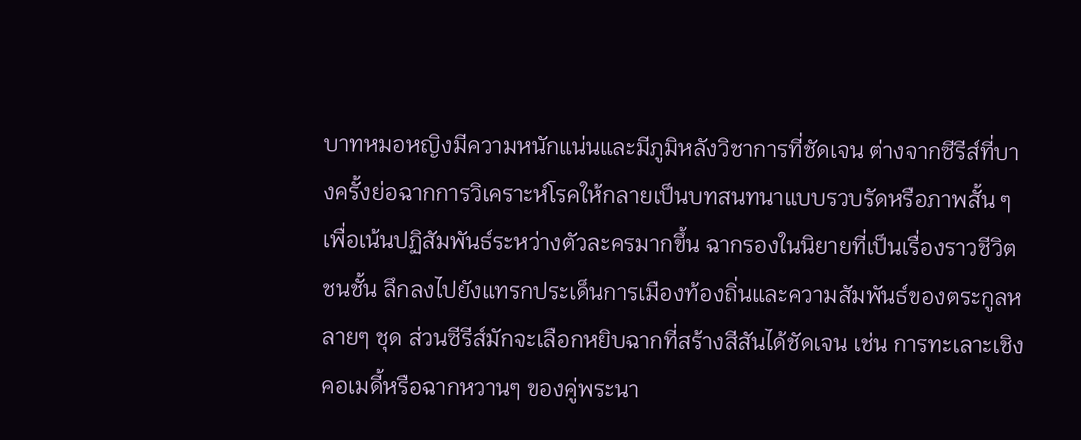บาทหมอหญิงมีความหนักแน่นและมีภูมิหลังวิชาการที่ชัดเจน ต่างจากซีรีส์ที่บางครั้งย่อฉากการวิเคราะห์โรคให้กลายเป็นบทสนทนาแบบรวบรัดหรือภาพสั้น ๆ เพื่อเน้นปฏิสัมพันธ์ระหว่างตัวละครมากขึ้น ฉากรองในนิยายที่เป็นเรื่องราวชีวิตชนชั้น ลึกลงไปยังแทรกประเด็นการเมืองท้องถิ่นและความสัมพันธ์ของตระกูลหลายๆ ชุด ส่วนซีรีส์มักจะเลือกหยิบฉากที่สร้างสีสันได้ชัดเจน เช่น การทะเลาะเชิงคอเมดี้หรือฉากหวานๆ ของคู่พระนา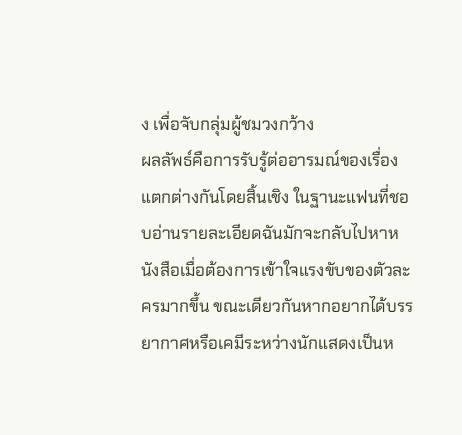ง เพื่อจับกลุ่มผู้ชมวงกว้าง
ผลลัพธ์คือการรับรู้ต่ออารมณ์ของเรื่องแตกต่างกันโดยสิ้นเชิง ในฐานะแฟนที่ชอบอ่านรายละเอียดฉันมักจะกลับไปหาหนังสือเมื่อต้องการเข้าใจแรงขับของตัวละครมากขึ้น ขณะเดียวกันหากอยากได้บรรยากาศหรือเคมีระหว่างนักแสดงเป็นห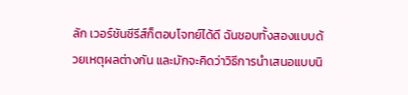ลัก เวอร์ชันซีรีส์ก็ตอบโจทย์ได้ดี ฉันชอบทั้งสองแบบด้วยเหตุผลต่างกัน และมักจะคิดว่าวิธีการนำเสนอแบบนิ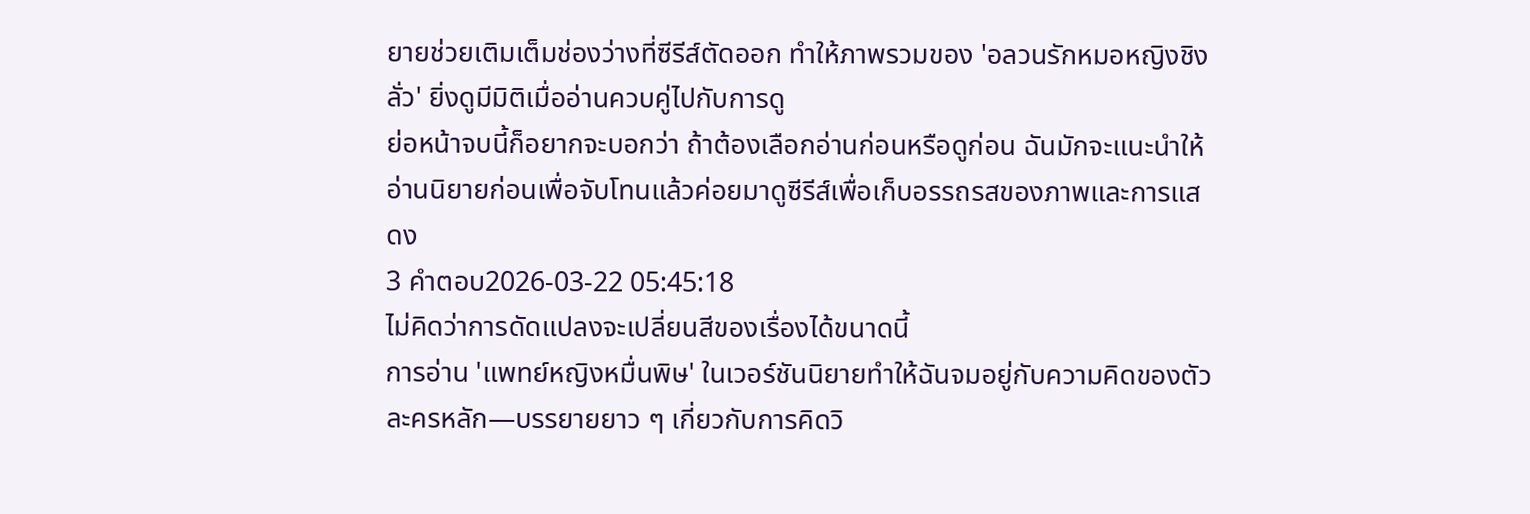ยายช่วยเติมเต็มช่องว่างที่ซีรีส์ตัดออก ทำให้ภาพรวมของ 'อลวนรักหมอหญิงชิงลั่ว' ยิ่งดูมีมิติเมื่ออ่านควบคู่ไปกับการดู
ย่อหน้าจบนี้ก็อยากจะบอกว่า ถ้าต้องเลือกอ่านก่อนหรือดูก่อน ฉันมักจะแนะนำให้อ่านนิยายก่อนเพื่อจับโทนแล้วค่อยมาดูซีรีส์เพื่อเก็บอรรถรสของภาพและการแสดง
3 คำตอบ2026-03-22 05:45:18
ไม่คิดว่าการดัดแปลงจะเปลี่ยนสีของเรื่องได้ขนาดนี้
การอ่าน 'แพทย์หญิงหมื่นพิษ' ในเวอร์ชันนิยายทำให้ฉันจมอยู่กับความคิดของตัวละครหลัก—บรรยายยาว ๆ เกี่ยวกับการคิดวิ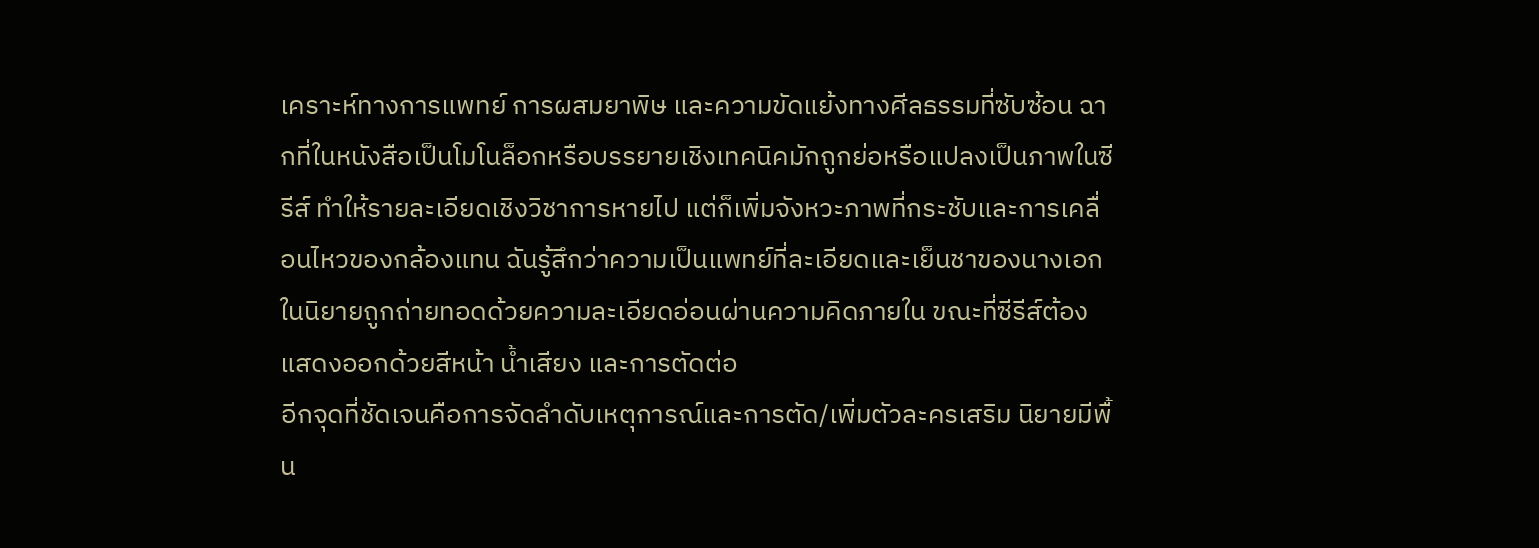เคราะห์ทางการแพทย์ การผสมยาพิษ และความขัดแย้งทางศีลธรรมที่ซับซ้อน ฉากที่ในหนังสือเป็นโมโนล็อกหรือบรรยายเชิงเทคนิคมักถูกย่อหรือแปลงเป็นภาพในซีรีส์ ทำให้รายละเอียดเชิงวิชาการหายไป แต่ก็เพิ่มจังหวะภาพที่กระชับและการเคลื่อนไหวของกล้องแทน ฉันรู้สึกว่าความเป็นแพทย์ที่ละเอียดและเย็นชาของนางเอกในนิยายถูกถ่ายทอดด้วยความละเอียดอ่อนผ่านความคิดภายใน ขณะที่ซีรีส์ต้องแสดงออกด้วยสีหน้า น้ำเสียง และการตัดต่อ
อีกจุดที่ชัดเจนคือการจัดลำดับเหตุการณ์และการตัด/เพิ่มตัวละครเสริม นิยายมีพื้น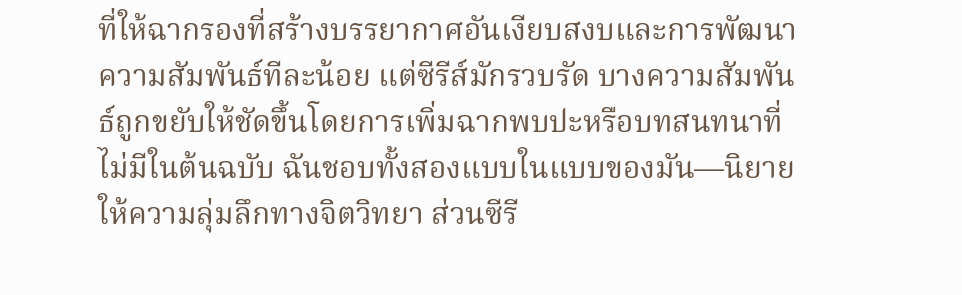ที่ให้ฉากรองที่สร้างบรรยากาศอันเงียบสงบและการพัฒนาความสัมพันธ์ทีละน้อย แต่ซีรีส์มักรวบรัด บางความสัมพันธ์ถูกขยับให้ชัดขึ้นโดยการเพิ่มฉากพบปะหรือบทสนทนาที่ไม่มีในต้นฉบับ ฉันชอบทั้งสองแบบในแบบของมัน—นิยายให้ความลุ่มลึกทางจิตวิทยา ส่วนซีรี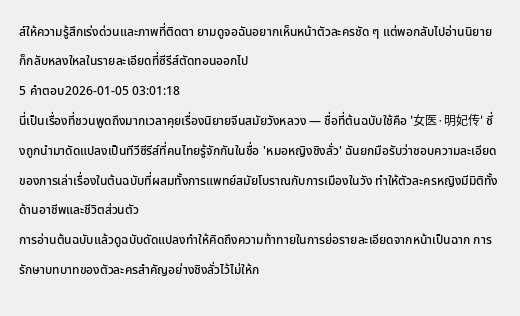ส์ให้ความรู้สึกเร่งด่วนและภาพที่ติดตา ยามดูจอฉันอยากเห็นหน้าตัวละครชัด ๆ แต่พอกลับไปอ่านนิยายก็กลับหลงใหลในรายละเอียดที่ซีรีส์ตัดทอนออกไป
5 คำตอบ2026-01-05 03:01:18
นี่เป็นเรื่องที่ชวนพูดถึงมากเวลาคุยเรื่องนิยายจีนสมัยวังหลวง — ชื่อที่ต้นฉบับใช้คือ '女医·明妃传' ซึ่งถูกนำมาดัดแปลงเป็นทีวีซีรีส์ที่คนไทยรู้จักกันในชื่อ 'หมอหญิงชิงลั่ว' ฉันยกมือรับว่าชอบความละเอียดของการเล่าเรื่องในต้นฉบับที่ผสมทั้งการแพทย์สมัยโบราณกับการเมืองในวัง ทำให้ตัวละครหญิงมีมิติทั้งด้านอาชีพและชีวิตส่วนตัว
การอ่านต้นฉบับแล้วดูฉบับดัดแปลงทำให้คิดถึงความท้าทายในการย่อรายละเอียดจากหน้าเป็นฉาก การรักษาบทบาทของตัวละครสำคัญอย่างชิงลั่วไว้ไม่ให้ก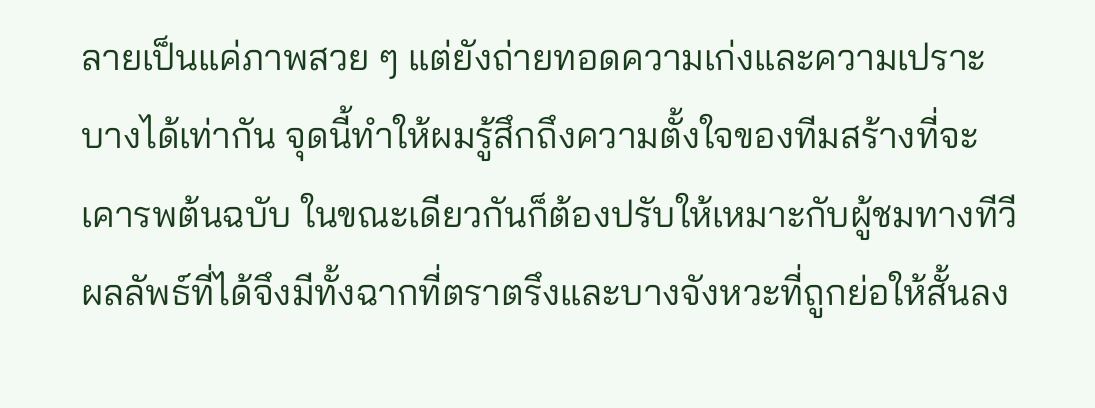ลายเป็นแค่ภาพสวย ๆ แต่ยังถ่ายทอดความเก่งและความเปราะบางได้เท่ากัน จุดนี้ทำให้ผมรู้สึกถึงความตั้งใจของทีมสร้างที่จะเคารพต้นฉบับ ในขณะเดียวกันก็ต้องปรับให้เหมาะกับผู้ชมทางทีวี ผลลัพธ์ที่ได้จึงมีทั้งฉากที่ตราตรึงและบางจังหวะที่ถูกย่อให้สั้นลง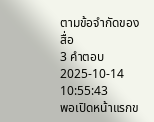ตามข้อจำกัดของสื่อ
3 คำตอบ2025-10-14 10:55:43
พอเปิดหน้าแรกข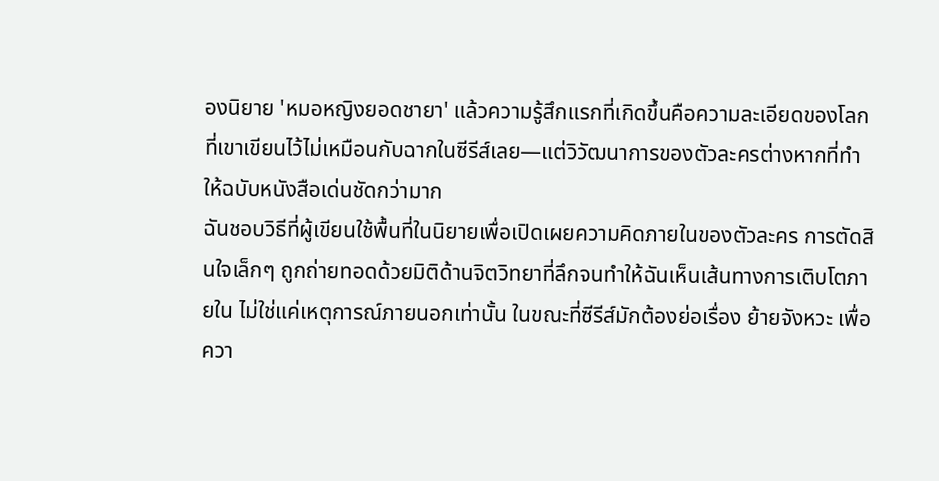องนิยาย 'หมอหญิงยอดชายา' แล้วความรู้สึกแรกที่เกิดขึ้นคือความละเอียดของโลกที่เขาเขียนไว้ไม่เหมือนกับฉากในซีรีส์เลย—แต่วิวัฒนาการของตัวละครต่างหากที่ทำให้ฉบับหนังสือเด่นชัดกว่ามาก
ฉันชอบวิธีที่ผู้เขียนใช้พื้นที่ในนิยายเพื่อเปิดเผยความคิดภายในของตัวละคร การตัดสินใจเล็กๆ ถูกถ่ายทอดด้วยมิติด้านจิตวิทยาที่ลึกจนทำให้ฉันเห็นเส้นทางการเติบโตภายใน ไม่ใช่แค่เหตุการณ์ภายนอกเท่านั้น ในขณะที่ซีรีส์มักต้องย่อเรื่อง ย้ายจังหวะ เพื่อควา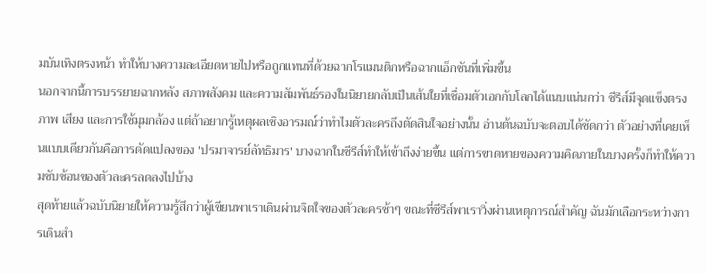มบันเทิงตรงหน้า ทำให้บางความละเอียดหายไปหรือถูกแทนที่ด้วยฉากโรแมนติกหรือฉากแอ็กชันที่เพิ่มขึ้น
นอกจากนี้การบรรยายฉากหลัง สภาพสังคม และความสัมพันธ์รองในนิยายกลับเป็นเส้นใยที่เชื่อมตัวเอกกับโลกได้แนบแน่นกว่า ซีรีส์มีจุดแข็งตรงภาพ เสียง และการใช้มุมกล้อง แต่ถ้าอยากรู้เหตุผลเชิงอารมณ์ว่าทำไมตัวละครถึงตัดสินใจอย่างนั้น อ่านต้นฉบับจะตอบได้ชัดกว่า ตัวอย่างที่เคยเห็นแบบเดียวกันคือการดัดแปลงของ 'ปรมาจารย์ลัทธิมาร' บางฉากในซีรีส์ทำให้เข้าถึงง่ายขึ้น แต่การขาดหายของความคิดภายในบางครั้งก็ทำให้ความซับซ้อนของตัวละครลดลงไปบ้าง
สุดท้ายแล้วฉบับนิยายให้ความรู้สึกว่าผู้เขียนพาเราเดินผ่านจิตใจของตัวละครช้าๆ ขณะที่ซีรีส์พาเราวิ่งผ่านเหตุการณ์สำคัญ ฉันมักเลือกระหว่างการเดินสำ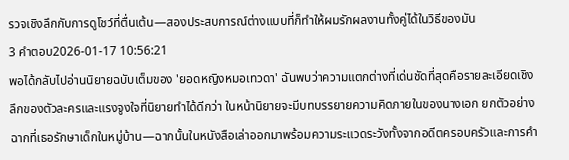รวจเชิงลึกกับการดูโชว์ที่ตื่นเต้น—สองประสบการณ์ต่างแบบที่ก็ทำให้ผมรักผลงานทั้งคู่ได้ในวิธีของมัน
3 คำตอบ2026-01-17 10:56:21
พอได้กลับไปอ่านนิยายฉบับเต็มของ 'ยอดหญิงหมอเทวดา' ฉันพบว่าความแตกต่างที่เด่นชัดที่สุดคือรายละเอียดเชิงลึกของตัวละครและแรงจูงใจที่นิยายทำได้ดีกว่า ในหน้านิยายจะมีบทบรรยายความคิดภายในของนางเอก ยกตัวอย่างฉากที่เธอรักษาเด็กในหมู่บ้าน—ฉากนั้นในหนังสือเล่าออกมาพร้อมความระแวดระวังทั้งจากอดีตครอบครัวและการคำ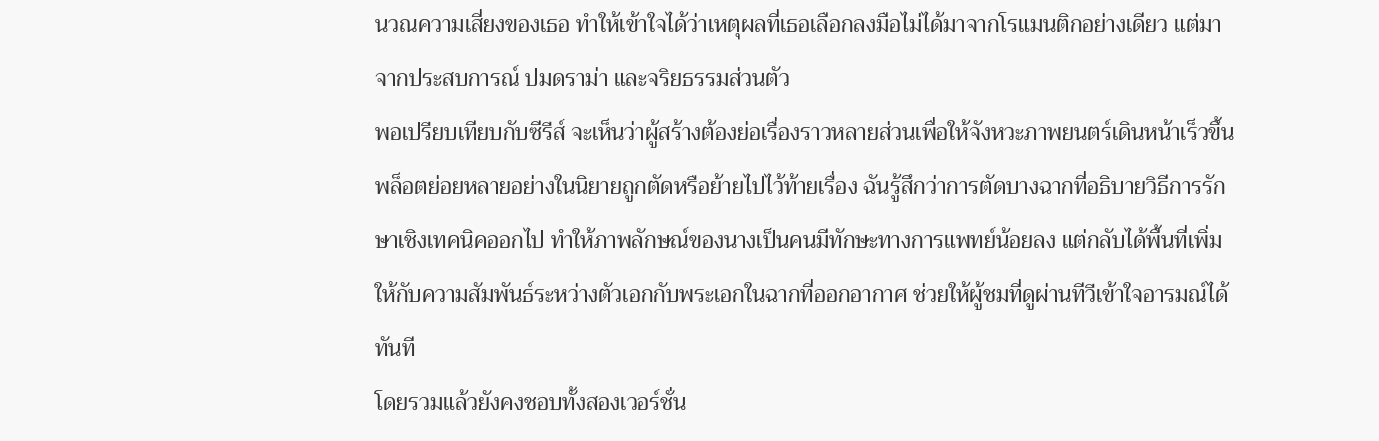นวณความเสี่ยงของเธอ ทำให้เข้าใจได้ว่าเหตุผลที่เธอเลือกลงมือไม่ได้มาจากโรแมนติกอย่างเดียว แต่มาจากประสบการณ์ ปมดราม่า และจริยธรรมส่วนตัว
พอเปรียบเทียบกับซีรีส์ จะเห็นว่าผู้สร้างต้องย่อเรื่องราวหลายส่วนเพื่อให้จังหวะภาพยนตร์เดินหน้าเร็วขึ้น พล็อตย่อยหลายอย่างในนิยายถูกตัดหรือย้ายไปไว้ท้ายเรื่อง ฉันรู้สึกว่าการตัดบางฉากที่อธิบายวิธีการรักษาเชิงเทคนิคออกไป ทำให้ภาพลักษณ์ของนางเป็นคนมีทักษะทางการแพทย์น้อยลง แต่กลับได้พื้นที่เพิ่มให้กับความสัมพันธ์ระหว่างตัวเอกกับพระเอกในฉากที่ออกอากาศ ช่วยให้ผู้ชมที่ดูผ่านทีวีเข้าใจอารมณ์ได้ทันที
โดยรวมแล้วยังคงชอบทั้งสองเวอร์ชั่น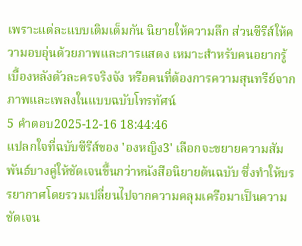เพราะแต่ละแบบเติมเต็มกัน นิยายให้ความลึก ส่วนซีรีส์ให้ความอบอุ่นด้วยภาพและการแสดง เหมาะสำหรับคนอยากรู้เบื้องหลังตัวละครจริงจัง หรือคนที่ต้องการความสุนทรีย์จากภาพและเพลงในแบบฉบับโทรทัศน์
5 คำตอบ2025-12-16 18:44:46
แปลกใจที่ฉบับซีรีส์ของ 'องหญิง3' เลือกจะขยายความสัมพันธ์บางคู่ให้ชัดเจนขึ้นกว่าหนังสือนิยายต้นฉบับ ซึ่งทำให้บรรยากาศโดยรวมเปลี่ยนไปจากความคลุมเครือมาเป็นความชัดเจน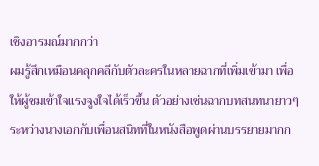เชิงอารมณ์มากกว่า
ผมรู้สึกเหมือนคลุกคลีกับตัวละครในหลายฉากที่เพิ่มเข้ามา เพื่อให้ผู้ชมเข้าใจแรงจูงใจได้เร็วขึ้น ตัวอย่างเช่นฉากบทสนทนายาวๆ ระหว่างนางเอกกับเพื่อนสนิทที่ในหนังสือพูดผ่านบรรยายมากก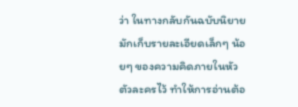ว่า ในทางกลับกันฉบับนิยายมักเก็บรายละเอียดเล็กๆ น้อยๆ ของความคิดภายในหัวตัวละครไว้ ทำให้การอ่านต้อ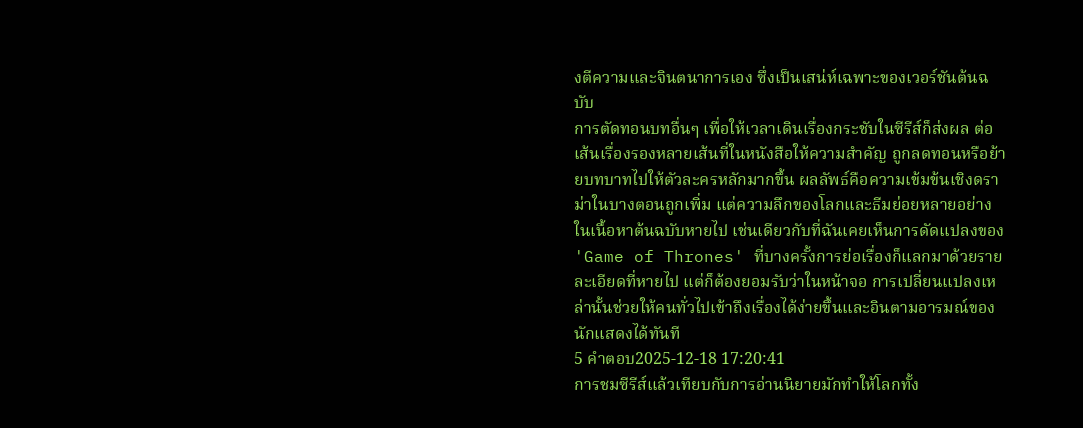งตีความและจินตนาการเอง ซึ่งเป็นเสน่ห์เฉพาะของเวอร์ชันต้นฉบับ
การตัดทอนบทอื่นๆ เพื่อให้เวลาเดินเรื่องกระชับในซีรีส์ก็ส่งผล ต่อเส้นเรื่องรองหลายเส้นที่ในหนังสือให้ความสำคัญ ถูกลดทอนหรือย้ายบทบาทไปให้ตัวละครหลักมากขึ้น ผลลัพธ์คือความเข้มข้นเชิงดราม่าในบางตอนถูกเพิ่ม แต่ความลึกของโลกและธีมย่อยหลายอย่างในเนื้อหาต้นฉบับหายไป เช่นเดียวกับที่ฉันเคยเห็นการดัดแปลงของ 'Game of Thrones' ที่บางครั้งการย่อเรื่องก็แลกมาด้วยรายละเอียดที่หายไป แต่ก็ต้องยอมรับว่าในหน้าจอ การเปลี่ยนแปลงเหล่านั้นช่วยให้คนทั่วไปเข้าถึงเรื่องได้ง่ายขึ้นและอินตามอารมณ์ของนักแสดงได้ทันที
5 คำตอบ2025-12-18 17:20:41
การชมซีรีส์แล้วเทียบกับการอ่านนิยายมักทำให้โลกทั้ง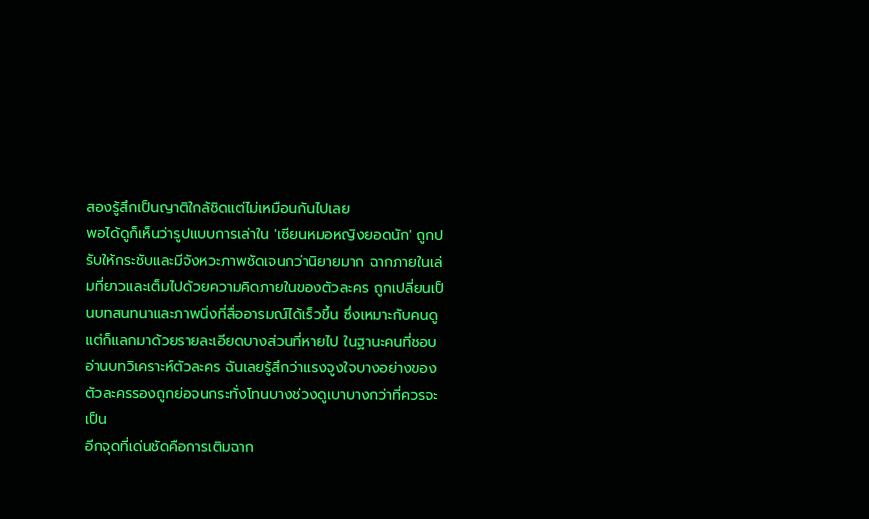สองรู้สึกเป็นญาติใกล้ชิดแต่ไม่เหมือนกันไปเลย
พอได้ดูก็เห็นว่ารูปแบบการเล่าใน 'เซียนหมอหญิงยอดนัก' ถูกปรับให้กระชับและมีจังหวะภาพชัดเจนกว่านิยายมาก ฉากภายในเล่มที่ยาวและเต็มไปด้วยความคิดภายในของตัวละคร ถูกเปลี่ยนเป็นบทสนทนาและภาพนิ่งที่สื่ออารมณ์ได้เร็วขึ้น ซึ่งเหมาะกับคนดูแต่ก็แลกมาด้วยรายละเอียดบางส่วนที่หายไป ในฐานะคนที่ชอบอ่านบทวิเคราะห์ตัวละคร ฉันเลยรู้สึกว่าแรงจูงใจบางอย่างของตัวละครรองถูกย่อจนกระทั่งโทนบางช่วงดูเบาบางกว่าที่ควรจะเป็น
อีกจุดที่เด่นชัดคือการเติมฉาก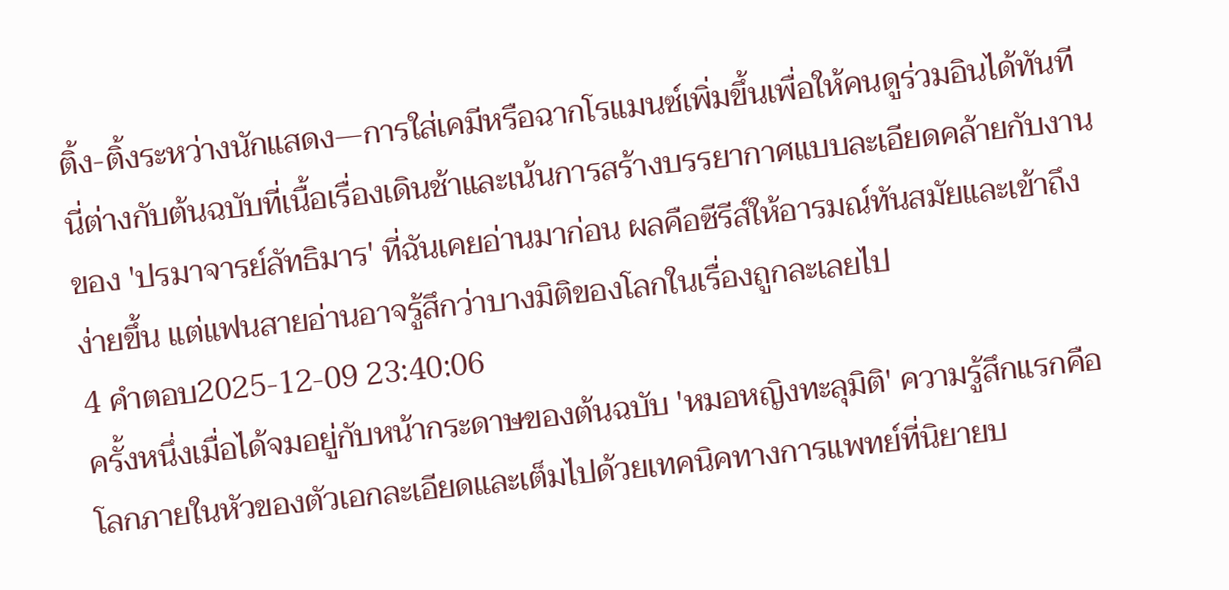ติ้ง-ติ้งระหว่างนักแสดง—การใส่เคมีหรือฉากโรแมนซ์เพิ่มขึ้นเพื่อให้คนดูร่วมอินได้ทันที นี่ต่างกับต้นฉบับที่เนื้อเรื่องเดินช้าและเน้นการสร้างบรรยากาศแบบละเอียดคล้ายกับงานของ 'ปรมาจารย์ลัทธิมาร' ที่ฉันเคยอ่านมาก่อน ผลคือซีรีส์ให้อารมณ์ทันสมัยและเข้าถึงง่ายขึ้น แต่แฟนสายอ่านอาจรู้สึกว่าบางมิติของโลกในเรื่องถูกละเลยไป
4 คำตอบ2025-12-09 23:40:06
ครั้งหนึ่งเมื่อได้จมอยู่กับหน้ากระดาษของต้นฉบับ 'หมอหญิงทะลุมิติ' ความรู้สึกแรกคือโลกภายในหัวของตัวเอกละเอียดและเต็มไปด้วยเทคนิคทางการแพทย์ที่นิยายบ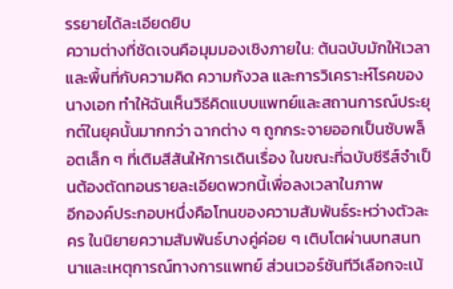รรยายได้ละเอียดยิบ
ความต่างที่ชัดเจนคือมุมมองเชิงภายใน: ต้นฉบับมักให้เวลาและพื้นที่กับความคิด ความกังวล และการวิเคราะห์โรคของนางเอก ทำให้ฉันเห็นวิธีคิดแบบแพทย์และสถานการณ์ประยุกต์ในยุคนั้นมากกว่า ฉากต่าง ๆ ถูกกระจายออกเป็นซับพล็อตเล็ก ๆ ที่เติมสีสันให้การเดินเรื่อง ในขณะที่ฉบับซีรีส์จำเป็นต้องตัดทอนรายละเอียดพวกนี้เพื่อลงเวลาในภาพ
อีกองค์ประกอบหนึ่งคือโทนของความสัมพันธ์ระหว่างตัวละคร ในนิยายความสัมพันธ์บางคู่ค่อย ๆ เติบโตผ่านบทสนทนาและเหตุการณ์ทางการแพทย์ ส่วนเวอร์ชันทีวีเลือกจะเน้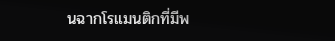นฉากโรแมนติกที่มีพ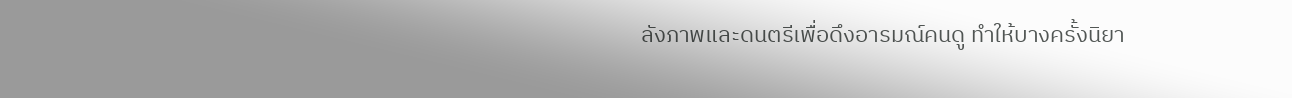ลังภาพและดนตรีเพื่อดึงอารมณ์คนดู ทำให้บางครั้งนิยา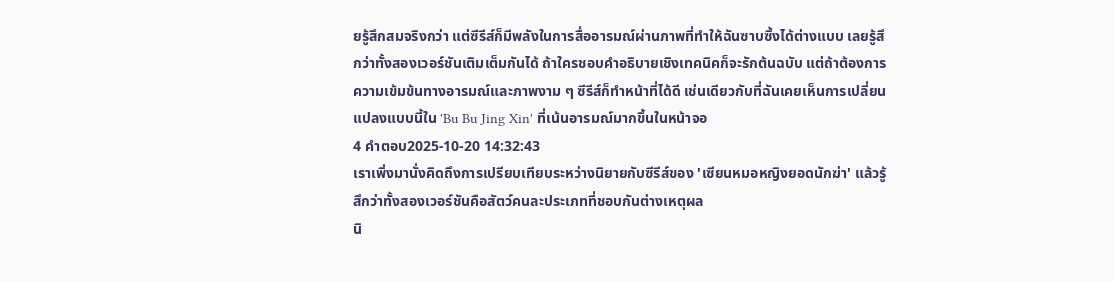ยรู้สึกสมจริงกว่า แต่ซีรีส์ก็มีพลังในการสื่ออารมณ์ผ่านภาพที่ทำให้ฉันซาบซึ้งได้ต่างแบบ เลยรู้สึกว่าทั้งสองเวอร์ชันเติมเต็มกันได้ ถ้าใครชอบคำอธิบายเชิงเทคนิคก็จะรักต้นฉบับ แต่ถ้าต้องการความเข้มข้นทางอารมณ์และภาพงาม ๆ ซีรีส์ก็ทำหน้าที่ได้ดี เช่นเดียวกับที่ฉันเคยเห็นการเปลี่ยนแปลงแบบนี้ใน 'Bu Bu Jing Xin' ที่เน้นอารมณ์มากขึ้นในหน้าจอ
4 คำตอบ2025-10-20 14:32:43
เราเพิ่งมานั่งคิดถึงการเปรียบเทียบระหว่างนิยายกับซีรีส์ของ 'เซียนหมอหญิงยอดนักฆ่า' แล้วรู้สึกว่าทั้งสองเวอร์ชันคือสัตว์คนละประเภทที่ชอบกันต่างเหตุผล
นิ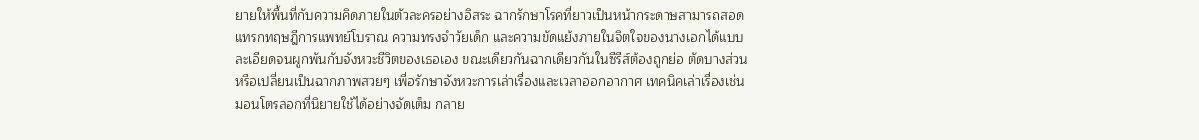ยายให้พื้นที่กับความคิดภายในตัวละครอย่างอิสระ ฉากรักษาโรคที่ยาวเป็นหน้ากระดาษสามารถสอดแทรกทฤษฎีการแพทย์โบราณ ความทรงจำวัยเด็ก และความขัดแย้งภายในจิตใจของนางเอกได้แบบละเอียดจนผูกพันกับจังหวะชีวิตของเธอเอง ขณะเดียวกันฉากเดียวกันในซีรีส์ต้องถูกย่อ ตัดบางส่วน หรือเปลี่ยนเป็นฉากภาพสวยๆ เพื่อรักษาจังหวะการเล่าเรื่องและเวลาออกอากาศ เทคนิคเล่าเรื่องเช่นมอนโตรลอกที่นิยายใช้ได้อย่างจัดเต็ม กลาย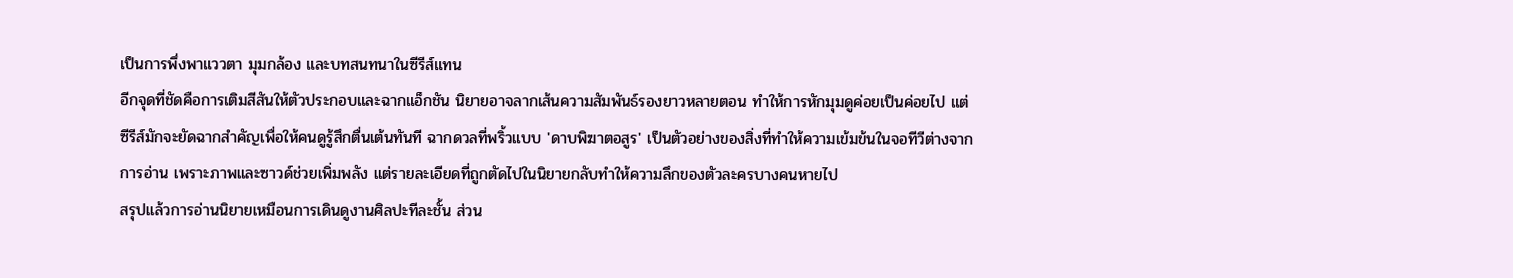เป็นการพึ่งพาแววตา มุมกล้อง และบทสนทนาในซีรีส์แทน
อีกจุดที่ชัดคือการเติมสีสันให้ตัวประกอบและฉากแอ็กชัน นิยายอาจลากเส้นความสัมพันธ์รองยาวหลายตอน ทำให้การหักมุมดูค่อยเป็นค่อยไป แต่ซีรีส์มักจะยัดฉากสำคัญเพื่อให้คนดูรู้สึกตื่นเต้นทันที ฉากดวลที่พริ้วแบบ 'ดาบพิฆาตอสูร' เป็นตัวอย่างของสิ่งที่ทำให้ความเข้มข้นในจอทีวีต่างจากการอ่าน เพราะภาพและซาวด์ช่วยเพิ่มพลัง แต่รายละเอียดที่ถูกตัดไปในนิยายกลับทำให้ความลึกของตัวละครบางคนหายไป
สรุปแล้วการอ่านนิยายเหมือนการเดินดูงานศิลปะทีละชั้น ส่วน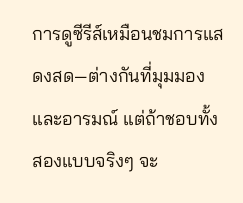การดูซีรีส์เหมือนชมการแสดงสด—ต่างกันที่มุมมองและอารมณ์ แต่ถ้าชอบทั้งสองแบบจริงๆ จะ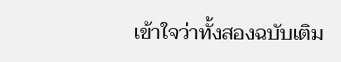เข้าใจว่าทั้งสองฉบับเติม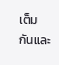เต็มกันและ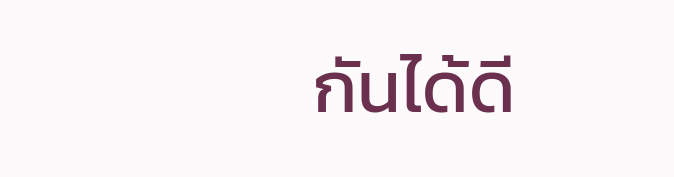กันได้ดี